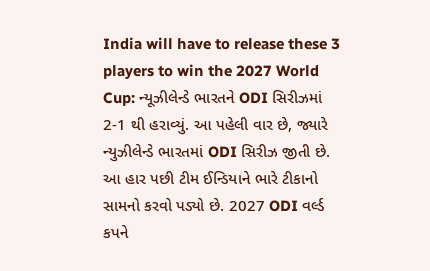India will have to release these 3 players to win the 2027 World Cup: ન્યૂઝીલેન્ડે ભારતને ODI સિરીઝમાં 2-1 થી હરાવ્યું. આ પહેલી વાર છે, જ્યારે ન્યુઝીલેન્ડે ભારતમાં ODI સિરીઝ જીતી છે. આ હાર પછી ટીમ ઈન્ડિયાને ભારે ટીકાનો સામનો કરવો પડ્યો છે. 2027 ODI વર્લ્ડ કપને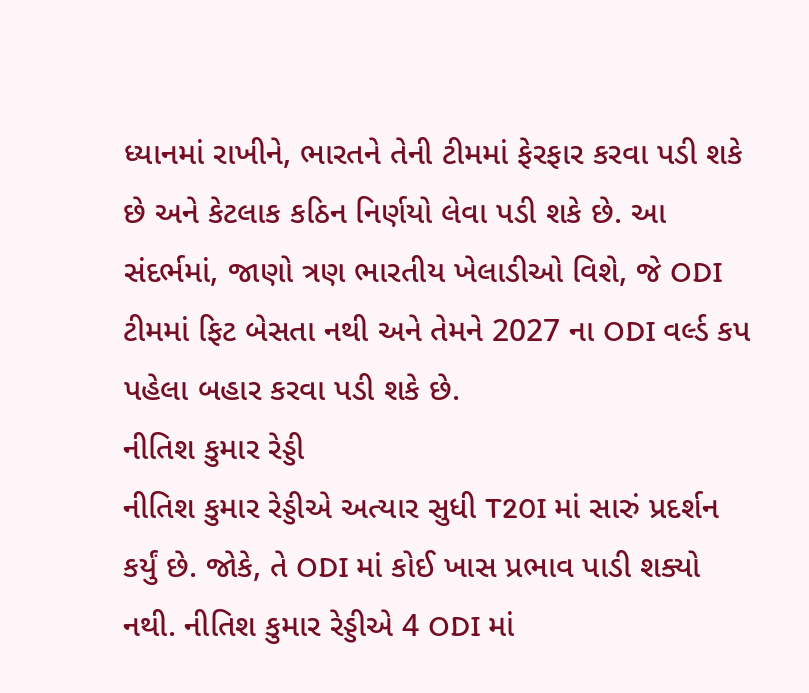ધ્યાનમાં રાખીને, ભારતને તેની ટીમમાં ફેરફાર કરવા પડી શકે છે અને કેટલાક કઠિન નિર્ણયો લેવા પડી શકે છે. આ સંદર્ભમાં, જાણો ત્રણ ભારતીય ખેલાડીઓ વિશે, જે ODI ટીમમાં ફિટ બેસતા નથી અને તેમને 2027 ના ODI વર્લ્ડ કપ પહેલા બહાર કરવા પડી શકે છે.
નીતિશ કુમાર રેડ્ડી
નીતિશ કુમાર રેડ્ડીએ અત્યાર સુધી T20I માં સારું પ્રદર્શન કર્યું છે. જોકે, તે ODI માં કોઈ ખાસ પ્રભાવ પાડી શક્યો નથી. નીતિશ કુમાર રેડ્ડીએ 4 ODI માં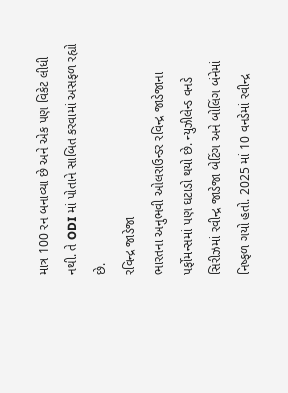માત્ર 100 રન બનાવ્યા છે અને એક પણ વિકેટ લીધી નથી. તે ODI માં પોતાને સાબિત કરવામાં અસફળ રહ્યો છે.
રવિન્દ્ર જાડેજા
ભારતના અનુભવી ઓલરાઉન્ડર રવિન્દ્ર જાડેજાના પર્ફોમન્સમાં પણ ઘટાડો થયો છે. ન્યુઝીલેન્ડ વનડે સિરીઝમાં રવીન્દ્ર જાડેજા બેટિંગ અને બોલિંગ બંનેમાં નિષ્ફળ ગયો હતો. 2025 માં 10 વનડેમાં રવીન્દ્ર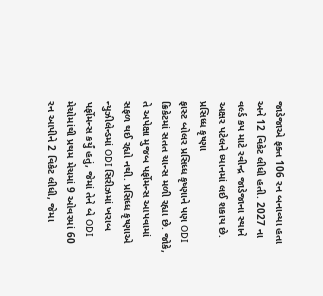જાડેજાએ ફક્ત 106 રન બનાવ્યા હતા અને 12 વિકેટ લીધી હતી. 2027 ના વર્લ્ડ કપ માટે રવીન્દ્ર જાડેજાના સ્થાને અક્ષર પટેલને ધ્યાનમાં લઈ શકાય છે.
પ્રસિધ્ધ કૃષ્ણા
ફાસ્ટ બોલર પ્રસિધ્ધ કૃષ્ણાને પણ ODI ક્રિકેટમાં સતત ચાન્સ મળી રહ્યા છે. જોકે, તે અપેક્ષા મુજબ પર્ફોમન્સ આપવામાં સફળ થઈ રહ્યો નથી. પ્રસિધ્ધ કૃષ્ણાએ ન્યુઝીલેન્ડમાં ODI સિરીઝમાં ખરાબ પર્ફોમન્સ કર્યું હતું, જેમાં તેને બે ODI મેચોમાંથી પ્રથમ મેચમાં 9 ઓવરમાં 60 રન આપીને 2 વિકેટ લીધી, જેમા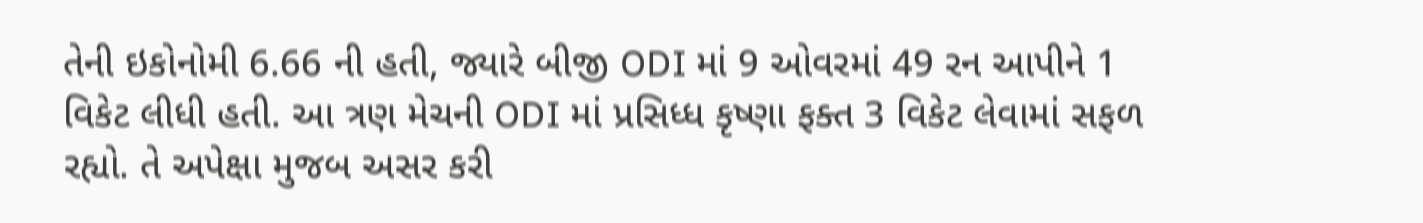તેની ઇકોનોમી 6.66 ની હતી, જ્યારે બીજી ODI માં 9 ઓવરમાં 49 રન આપીને 1 વિકેટ લીધી હતી. આ ત્રણ મેચની ODI માં પ્રસિધ્ધ કૃષ્ણા ફક્ત 3 વિકેટ લેવામાં સફળ રહ્યો. તે અપેક્ષા મુજબ અસર કરી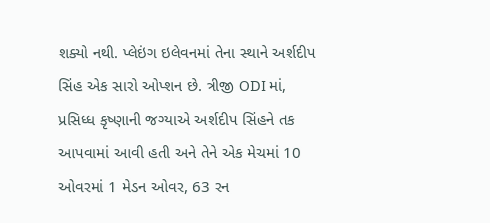શક્યો નથી. પ્લેઇંગ ઇલેવનમાં તેના સ્થાને અર્શદીપ સિંહ એક સારો ઓપ્શન છે. ત્રીજી ODI માં, પ્રસિધ્ધ કૃષ્ણાની જગ્યાએ અર્શદીપ સિંહને તક આપવામાં આવી હતી અને તેને એક મેચમાં 10 ઓવરમાં 1 મેડન ઓવર, 63 રન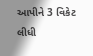આપીને 3 વિકેટ લીધી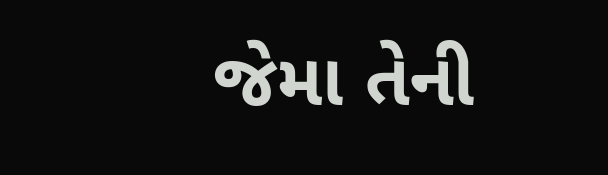જેમા તેની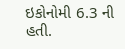ઇકોનોમી 6.3 ની હતી.